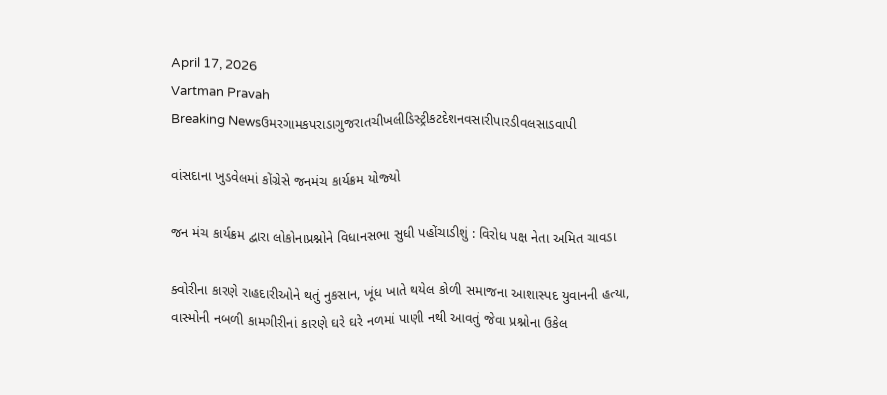April 17, 2026
Vartman Pravah
Breaking Newsઉમરગામકપરાડાગુજરાતચીખલીડિસ્ટ્રીકટદેશનવસારીપારડીવલસાડવાપી

વાંસદાના ખુડવેલમાં કોંગ્રેસે જનમંચ કાર્યક્રમ યોજ્‍યો

જન મંચ કાર્યક્રમ દ્વારા લોકોનાપ્રશ્નોને વિધાનસભા સુધી પહોંચાડીશું : વિરોધ પક્ષ નેતા અમિત ચાવડા

ક્‍વોરીના કારણે રાહદારીઓને થતું નુકસાન, ખૂંધ ખાતે થયેલ કોળી સમાજના આશાસ્‍પદ યુવાનની હત્‍યા, વાસ્‍મોની નબળી કામગીરીનાં કારણે ઘરે ઘરે નળમાં પાણી નથી આવતું જેવા પ્રશ્નોના ઉકેલ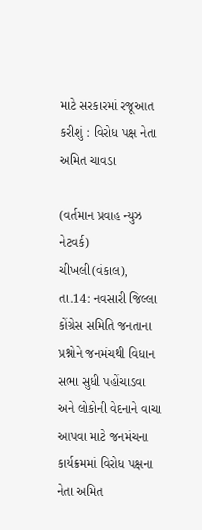માટે સરકારમાં રજૂઆત કરીશું : વિરોધ પક્ષ નેતા અમિત ચાવડા

(વર્તમાન પ્રવાહ ન્‍યુઝ નેટવર્ક)
ચીખલી(વંકાલ), તા.14: નવસારી જિલ્લા કોંગ્રેસ સમિતિ જનતાના પ્રશ્નોને જનમંચથી વિધાન સભા સુધી પહોંચાડવા અને લોકોની વેદનાને વાચા આપવા માટે જનમંચના કાર્યક્રમમાં વિરોધ પક્ષના નેતા અમિત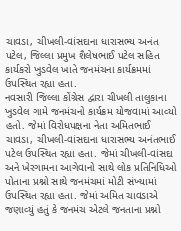ચાવડા, ચીખલી-વાંસદાના ધારાસભ્‍ય અનંત પટેલ, જિલ્લા પ્રમુખ શૈલેષભાઈ પટેલ સહિત કાર્યકરો ખુડવેલ ખાતે જનમંચના કાર્યક્રમમાં ઉપસ્‍થિત રહ્યા હતા.
નવસારી જિલ્લા કોંગ્રેસ દ્વારા ચીખલી તાલુકાના ખુડવેલ ગામે જનમંચનો કાર્યક્રમ યોજવામાં આવ્‍યો હતો. જેમાં વિરોધપક્ષના નેતા અમિતભાઈ ચાવડા, ચીખલી-વાંસદાના ધારાસભ્‍ય અનંતભાઈ પટેલ ઉપસ્‍થિત રહ્યા હતા. જેમાં ચીખલી-વાંસદા અને ખેરગામના આગેવાનો સાથે લોક પ્રતિનિધિઓ પોતાના પ્રશ્નો સાથે જનમંચમાં મોટી સંખ્‍યામાં ઉપસ્‍થિત રહ્યા હતા. જેમાં અમિત ચાવડાએ જણાવ્‍યું હતું કે જનમંચ એટલે જનતાના પ્રશ્નો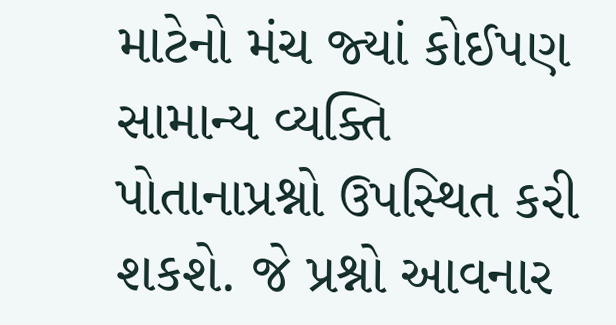માટેનો મંચ જ્‍યાં કોઈપણ સામાન્‍ય વ્‍યક્‍તિ પોતાનાપ્રશ્નો ઉપસ્‍થિત કરી શકશે. જે પ્રશ્નો આવનાર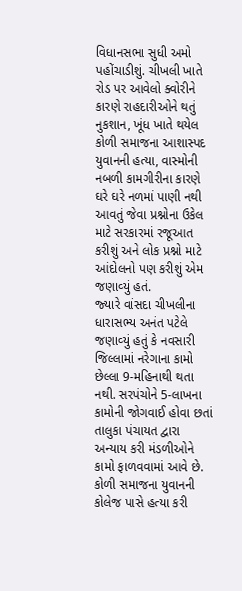વિધાનસભા સુધી અમો પહોંચાડીશું. ચીખલી ખાતે રોડ પર આવેલો ક્‍વોરીને કારણે રાહદારીઓને થતું નુકશાન, ખૂંધ ખાતે થયેલ કોળી સમાજના આશાસ્‍પદ યુવાનની હત્‍યા, વાસ્‍મોની નબળી કામગીરીના કારણે ઘરે ઘરે નળમાં પાણી નથી આવતું જેવા પ્રશ્નોના ઉકેલ માટે સરકારમાં રજૂઆત કરીશું અને લોક પ્રશ્નો માટે આંદોલનો પણ કરીશું એમ જણાવ્‍યું હતં.
જ્‍યારે વાંસદા ચીખલીના ધારાસભ્‍ય અનંત પટેલે જણાવ્‍યું હતું કે નવસારી જિલ્લામાં નરેગાના કામો છેલ્લા 9-મહિનાથી થતા નથી. સરપંચોને 5-લાખના કામોની જોગવાઈ હોવા છતાં તાલુકા પંચાયત દ્વારા અન્‍યાય કરી મંડળીઓને કામો ફાળવવામાં આવે છે. કોળી સમાજના યુવાનની કોલેજ પાસે હત્‍યા કરી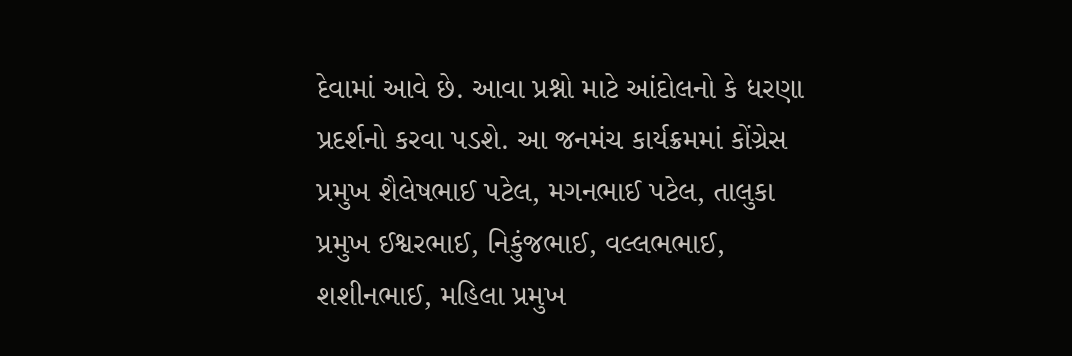દેવામાં આવે છે. આવા પ્રશ્નો માટે આંદોલનો કે ધરણા પ્રદર્શનો કરવા પડશે. આ જનમંચ કાર્યક્રમમાં કોંગ્રેસ પ્રમુખ શૈલેષભાઈ પટેલ, મગનભાઈ પટેલ, તાલુકા પ્રમુખ ઈશ્વરભાઈ, નિકુંજભાઈ, વલ્લભભાઈ, શશીનભાઈ, મહિલા પ્રમુખ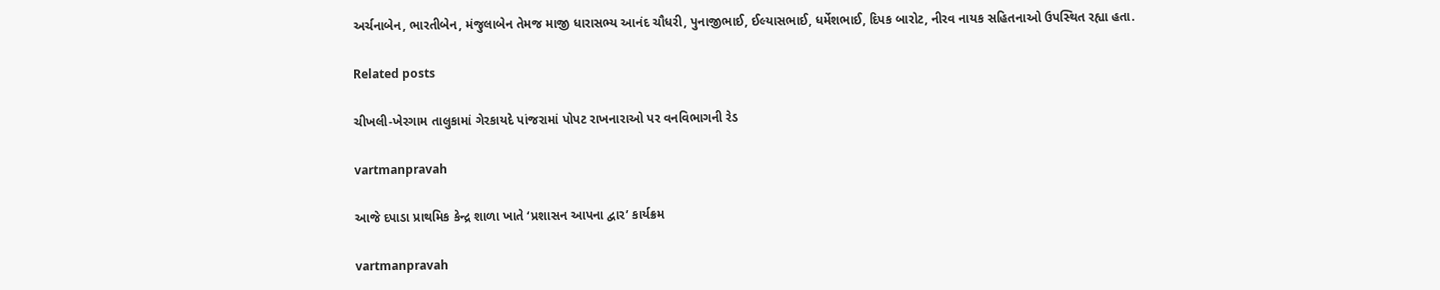અર્ચનાબેન, ભારતીબેન, મંજુલાબેન તેમજ માજી ધારાસભ્‍ય આનંદ ચૌધરી, પુનાજીભાઈ, ઈલ્‍યાસભાઈ, ધર્મેશભાઈ, દિપક બારોટ, નીરવ નાયક સહિતનાઓ ઉપસ્‍થિત રહ્યા હતા.

Related posts

ચીખલી-ખેરગામ તાલુકામાં ગેરકાયદે પાંજરામાં પોપટ રાખનારાઓ પર વનવિભાગની રેડ

vartmanpravah

આજે દપાડા પ્રાથમિક કેન્‍દ્ર શાળા ખાતે ‘પ્રશાસન આપના દ્વાર’ કાર્યક્રમ

vartmanpravah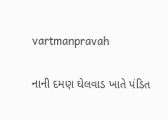vartmanpravah

નાની દમણ ઘેલવાડ ખાતે પંડિત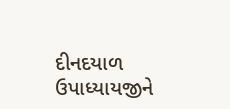દીનદયાળ ઉપાધ્‍યાયજીને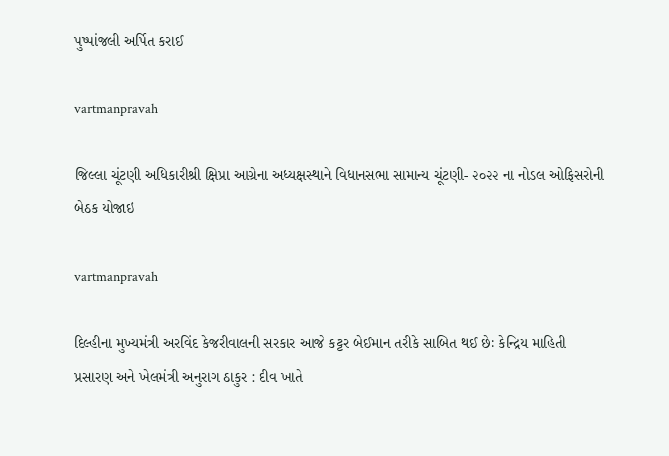પુષ્‍પાંજલી અર્પિત કરાઈ

vartmanpravah

જિલ્‍લા ચૂંટણી અધિકારીશ્રી ક્ષિપ્રા આગ્રેના અધ્‍યક્ષસ્‍થાને વિધાનસભા સામાન્‍ય ચૂંટણી- ૨૦૨૨ ના નોડલ ઓફિસરોની બેઠક યોજાઇ

vartmanpravah

દિલ્‍હીના મુખ્‍યમંત્રી અરવિંદ કેજરીવાલની સરકાર આજે કટ્ટર બેઈમાન તરીકે સાબિત થઈ છેઃ કેન્‍દ્રિય માહિતી પ્રસારણ અને ખેલમંત્રી અનુરાગ ઠાકુર : દીવ ખાતે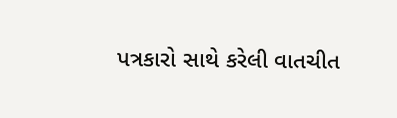પત્રકારો સાથે કરેલી વાતચીત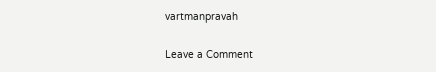vartmanpravah

Leave a Comment